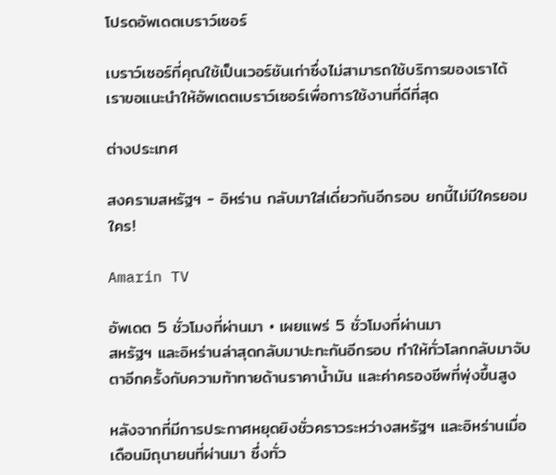โปรดอัพเดตเบราว์เซอร์

เบราว์เซอร์ที่คุณใช้เป็นเวอร์ชันเก่าซึ่งไม่สามารถใช้บริการของเราได้ เราขอแนะนำให้อัพเดตเบราว์เซอร์เพื่อการใช้งานที่ดีที่สุด

ต่างประเทศ

สงครามสหรัฐฯ - อิหร่าน กลับมาใส่เดี่ยวกันอีกรอบ ยกนี้ไม่มีใครยอมใคร!

Amarin TV

อัพเดต 5 ชั่วโมงที่ผ่านมา • เผยแพร่ 5 ชั่วโมงที่ผ่านมา
สหรัฐฯ และอิหร่านล่าสุดกลับมาปะทะกันอีกรอบ ทำให้ทั่วโลกกลับมาจับตาอีกครั้งกับความท้าทายด้านราคาน้ำมัน และค่าครองชีพที่พุ่งขึ้นสูง

หลังจากที่มีการประกาศหยุดยิงชั่วคราวระหว่างสหรัฐฯ และอิหร่านเมื่อเดือนมิถุนายนที่ผ่านมา ซึ่งทั่ว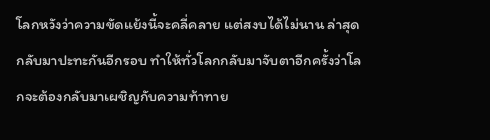โลกหวังว่าความขัดแย้งนี้จะคลี่คลาย แต่สงบได้ไม่นาน ล่าสุดกลับมาปะทะกันอีกรอบ ทำให้ทั่วโลกกลับมาจับตาอีกครั้งว่าโลกจะต้องกลับมาเผชิญกับความท้าทาย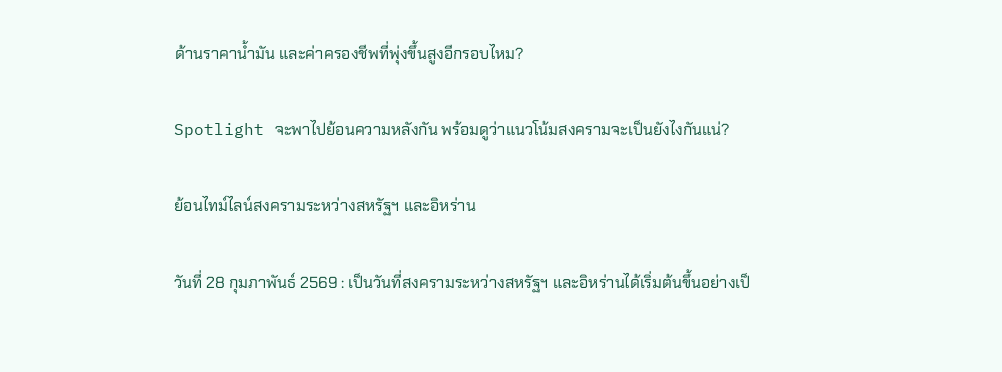ด้านราคาน้ำมัน และค่าครองชีพที่พุ่งขึ้นสูงอีกรอบไหม?

Spotlight จะพาไปย้อนความหลังกัน พร้อมดูว่าแนวโน้มสงครามจะเป็นยังไงกันแน่?

ย้อนไทม์ไลน์สงครามระหว่างสหรัฐฯ และอิหร่าน

วันที่ 28 กุมภาพันธ์ 2569 : เป็นวันที่สงครามระหว่างสหรัฐฯ และอิหร่านได้เริ่มต้นขึ้นอย่างเป็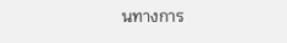นทางการ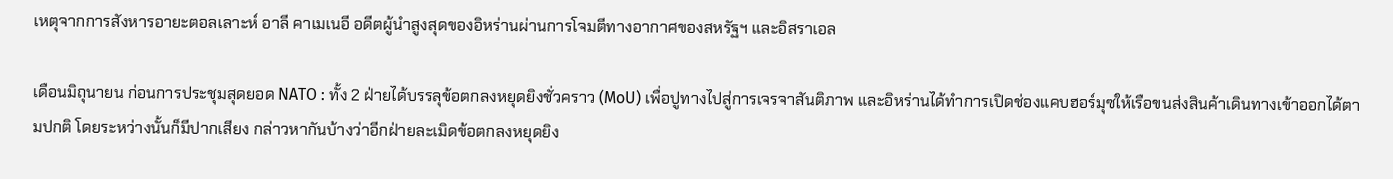เหตุจากการสังหารอายะตอลเลาะห์ อาลี คาเมเนอี อดีตผู้นำสูงสุดของอิหร่านผ่านการโจมตีทางอากาศของสหรัฐฯ และอิสราเอล

เดือนมิถุนายน ก่อนการประชุมสุดยอด NATO : ทั้ง 2 ฝ่ายได้บรรลุข้อตกลงหยุดยิงชั่วคราว (MoU) เพื่อปูทางไปสู่การเจรจาสันติภาพ และอิหร่านได้ทำการเปิดช่องแคบฮอร์มุซให้เรือขนส่งสินค้าเดินทางเข้าออกได้ตามปกติ โดยระหว่างนั้นก็มีปากเสียง กล่าวหากันบ้างว่าอีกฝ่ายละเมิดข้อตกลงหยุดยิง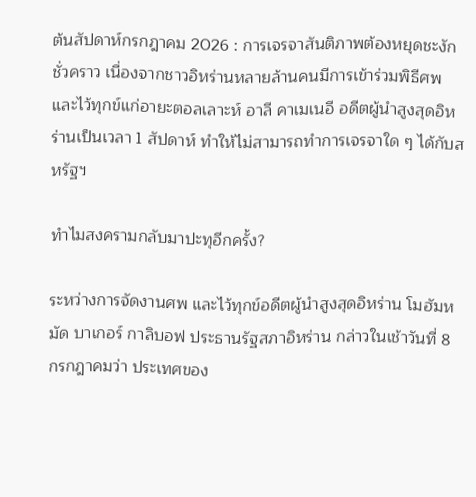ต้นสัปดาห์กรกฎาคม 2026 : การเจรจาสันติภาพต้องหยุดชะงักชั่วคราว เนื่องจากชาวอิหร่านหลายล้านคนมีการเข้าร่วมพิธีศพ และไว้ทุกข์แก่อายะตอลเลาะห์ อาลี คาเมเนอี อดีตผู้นำสูงสุดอิหร่านเป็นเวลา 1 สัปดาห์ ทำให้ไม่สามารถทำการเจรจาใด ๆ ได้กับสหรัฐฯ

ทำไมสงครามกลับมาปะทุอีกครั้ง?

ระหว่างการจัดงานศพ และไว้ทุกข์อดีตผู้นำสูงสุดอิหร่าน โมฮัมหมัด บาเกอร์ กาลิบอฟ ประธานรัฐสภาอิหร่าน กล่าวในเช้าวันที่ 8 กรกฎาคมว่า ประเทศของ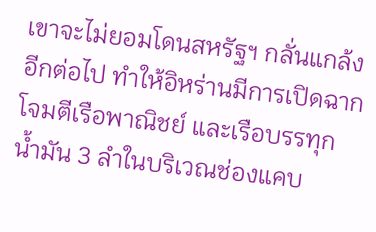เขาจะไม่ยอมโดนสหรัฐฯ กลั่นแกล้งอีกต่อไป ทำให้อิหร่านมีการเปิดฉากโจมตีเรือพาณิชย์ และเรือบรรทุกน้ำมัน 3 ลำในบริเวณช่องแคบ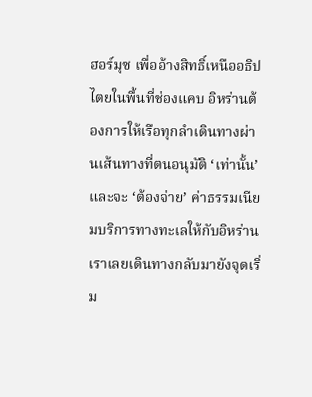ฮอร์มุซ เพื่ออ้างสิทธิ์เหนืออธิปไตยในพื้นที่ช่องแคบ อิหร่านต้องการให้เรือทุกลำเดินทางผ่านเส้นทางที่ตนอนุมัติ ‘เท่านั้น’ และจะ ‘ต้องจ่าย’ ค่าธรรมเนียมบริการทางทะเลให้กับอิหร่าน เราเลยเดินทางกลับมายังจุดเริ่ม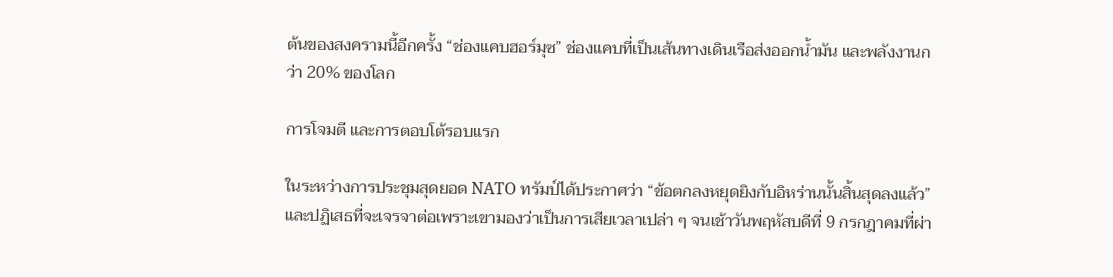ต้นของสงครามนี้อีกครั้ง “ช่องแคบฮอร์มุซ” ช่องแคบที่เป็นเส้นทางเดินเรือส่งออกน้ำมัน และพลังงานกว่า 20% ของโลก

การโจมตี และการตอบโต้รอบแรก

ในระหว่างการประชุมสุดยอด NATO ทรัมป์ได้ประกาศว่า “ข้อตกลงหยุดยิงกับอิหร่านนั้นสิ้นสุดลงแล้ว” และปฏิเสธที่จะเจรจาต่อเพราะเขามองว่าเป็นการเสียเวลาเปล่า ๆ จนเช้าวันพฤหัสบดีที่ 9 กรกฎาคมที่ผ่า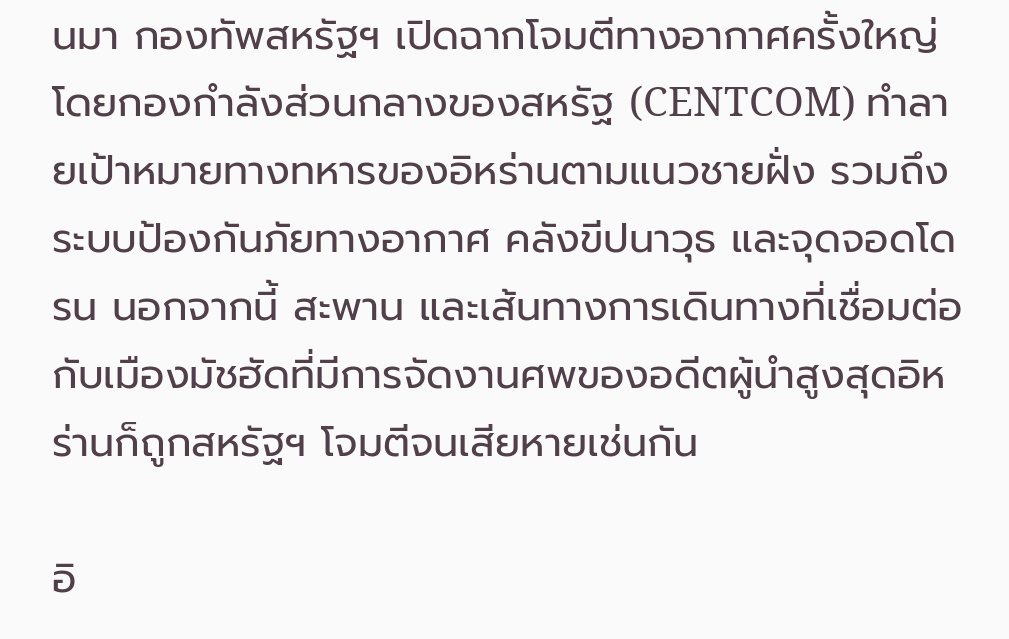นมา กองทัพสหรัฐฯ เปิดฉากโจมตีทางอากาศครั้งใหญ่ โดยกองกำลังส่วนกลางของสหรัฐ (CENTCOM) ทำลายเป้าหมายทางทหารของอิหร่านตามแนวชายฝั่ง รวมถึงระบบป้องกันภัยทางอากาศ คลังขีปนาวุธ และจุดจอดโดรน นอกจากนี้ สะพาน และเส้นทางการเดินทางที่เชื่อมต่อกับเมืองมัชฮัดที่มีการจัดงานศพของอดีตผู้นำสูงสุดอิหร่านก็ถูกสหรัฐฯ โจมตีจนเสียหายเช่นกัน

อิ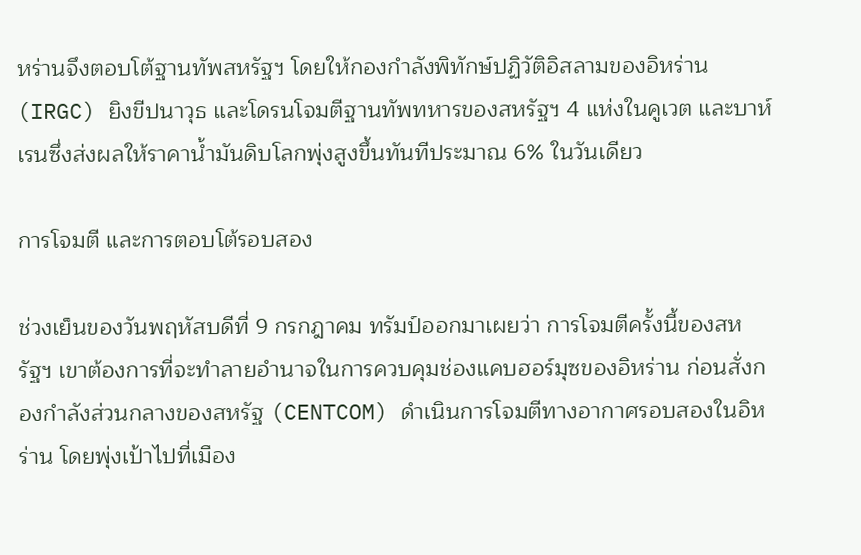หร่านจึงตอบโต้ฐานทัพสหรัฐฯ โดยให้กองกำลังพิทักษ์ปฏิวัติอิสลามของอิหร่าน (IRGC) ยิงขีปนาวุธ และโดรนโจมตีฐานทัพทหารของสหรัฐฯ 4 แห่งในคูเวต และบาห์เรนซึ่งส่งผลให้ราคาน้ำมันดิบโลกพุ่งสูงขึ้นทันทีประมาณ 6% ในวันเดียว

การโจมตี และการตอบโต้รอบสอง

ช่วงเย็นของวันพฤหัสบดีที่ 9 กรกฎาคม ทรัมป์ออกมาเผยว่า การโจมตีครั้งนี้ของสหรัฐฯ เขาต้องการที่จะทำลายอำนาจในการควบคุมช่องแคบฮอร์มุซของอิหร่าน ก่อนสั่งกองกำลังส่วนกลางของสหรัฐ (CENTCOM) ดำเนินการโจมตีทางอากาศรอบสองในอิหร่าน โดยพุ่งเป้าไปที่เมือง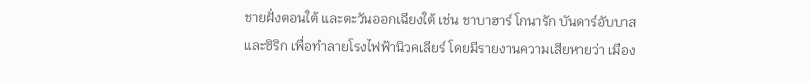ชายฝั่งตอนใต้ และตะวันออกเฉียงใต้ เช่น ชาบาฮาร์ โกนารัก บันดาร์อับบาส และซิริก เพื่อทำลายโรงไฟฟ้านิวคเลียร์ โดยมีรายงานความเสียหายว่า เมือง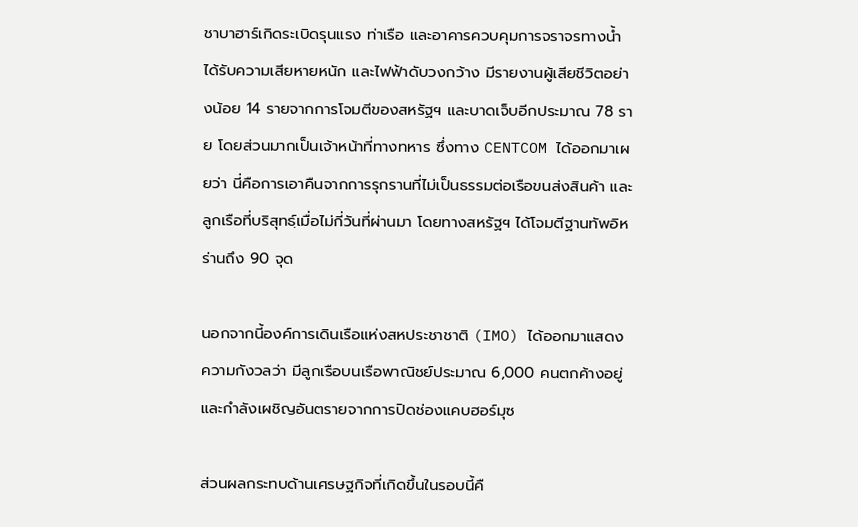ชาบาฮาร์เกิดระเบิดรุนแรง ท่าเรือ และอาคารควบคุมการจราจรทางน้ำได้รับความเสียหายหนัก และไฟฟ้าดับวงกว้าง มีรายงานผู้เสียชีวิตอย่างน้อย 14 รายจากการโจมตีของสหรัฐฯ และบาดเจ็บอีกประมาณ 78 ราย โดยส่วนมากเป็นเจ้าหน้าที่ทางทหาร ซึ่งทาง CENTCOM ได้ออกมาเผยว่า นี่คือการเอาคืนจากการรุกรานที่ไม่เป็นธรรมต่อเรือขนส่งสินค้า และลูกเรือที่บริสุทธฺ์เมื่อไม่กี่วันที่ผ่านมา โดยทางสหรัฐฯ ได้โจมตีฐานทัพอิหร่านถึง 90 จุด

นอกจากนี้องค์การเดินเรือแห่งสหประชาชาติ (IMO) ได้ออกมาแสดงความกังวลว่า มีลูกเรือบนเรือพาณิชย์ประมาณ 6,000 คนตกค้างอยู่ และกำลังเผชิญอันตรายจากการปิดช่องแคบฮอร์มุซ

ส่วนผลกระทบด้านเศรษฐกิจที่เกิดขึ้นในรอบนี้คื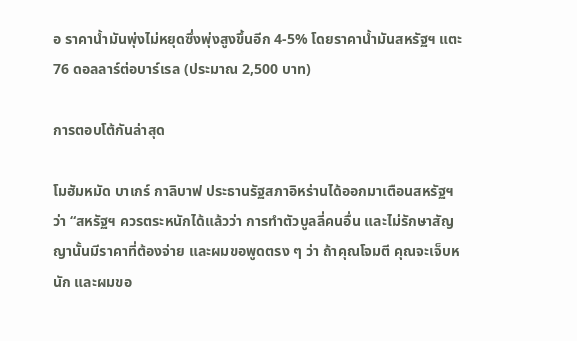อ ราคาน้ำมันพุ่งไม่หยุดซึ่งพุ่งสูงขึ้นอีก 4-5% โดยราคาน้ำมันสหรัฐฯ แตะ 76 ดอลลาร์ต่อบาร์เรล (ประมาณ 2,500 บาท)

การตอบโต้กันล่าสุด

โมฮัมหมัด บาเกร์ กาลิบาฟ ประธานรัฐสภาอิหร่านได้ออกมาเตือนสหรัฐฯ ว่า “สหรัฐฯ ควรตระหนักได้แล้วว่า การทำตัวบูลลี่คนอื่น และไม่รักษาสัญญานั้นมีราคาที่ต้องจ่าย และผมขอพูดตรง ๆ ว่า ถ้าคุณโจมตี คุณจะเจ็บหนัก และผมขอ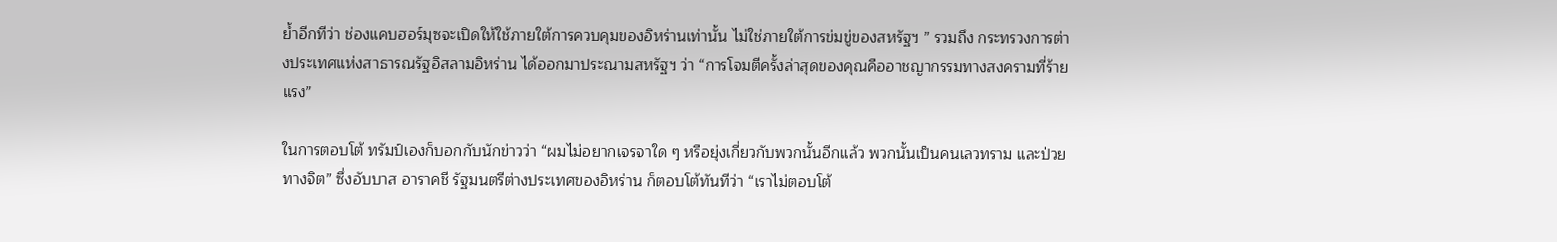ย้ำอีกทีว่า ช่องแคบฮอร์มุซจะเปิดให้ใช้ภายใต้การควบคุมของอิหร่านเท่านั้น ไม่ใช่ภายใต้การข่มขู่ของสหรัฐฯ ” รวมถึง กระทรวงการต่างประเทศแห่งสาธารณรัฐอิสลามอิหร่าน ได้ออกมาประณามสหรัฐฯ ว่า “การโจมตีครั้งล่าสุดของคุณคืออาชญากรรมทางสงครามที่ร้ายแรง”

ในการตอบโต้ ทรัมป์เองก็บอกกับนักข่าวว่า “ผมไม่อยากเจรจาใด ๆ หรือยุ่งเกี่ยวกับพวกนั้นอีกแล้ว พวกนั้นเป็นคนเลวทราม และป่วยทางจิต” ซึ่งอับบาส อาราคชี รัฐมนตรีต่างประเทศของอิหร่าน ก็ตอบโต้ทันทีว่า “เราไม่ตอบโต้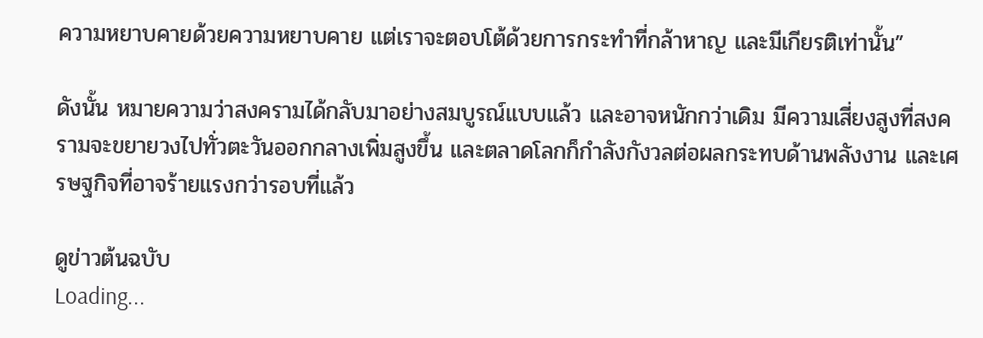ความหยาบคายด้วยความหยาบคาย แต่เราจะตอบโต้ด้วยการกระทำที่กล้าหาญ และมีเกียรติเท่านั้น”

ดังนั้น หมายความว่าสงครามได้กลับมาอย่างสมบูรณ์แบบแล้ว และอาจหนักกว่าเดิม มีความเสี่ยงสูงที่สงครามจะขยายวงไปทั่วตะวันออกกลางเพิ่มสูงขึ้น และตลาดโลกก็กำลังกังวลต่อผลกระทบด้านพลังงาน และเศรษฐกิจที่อาจร้ายแรงกว่ารอบที่แล้ว

ดูข่าวต้นฉบับ
Loading...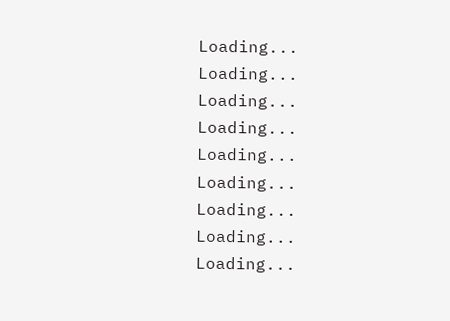Loading...
Loading...
Loading...
Loading...
Loading...
Loading...
Loading...
Loading...
Loading...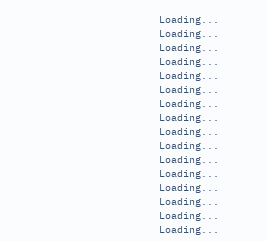Loading...
Loading...
Loading...
Loading...
Loading...
Loading...
Loading...
Loading...
Loading...
Loading...
Loading...
Loading...
Loading...
Loading...
Loading...
Loading...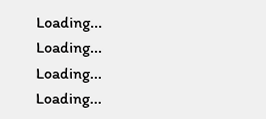Loading...
Loading...
Loading...
Loading...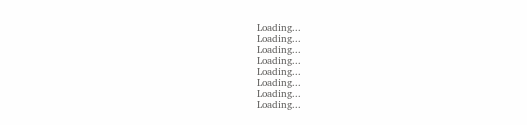Loading...
Loading...
Loading...
Loading...
Loading...
Loading...
Loading...
Loading...